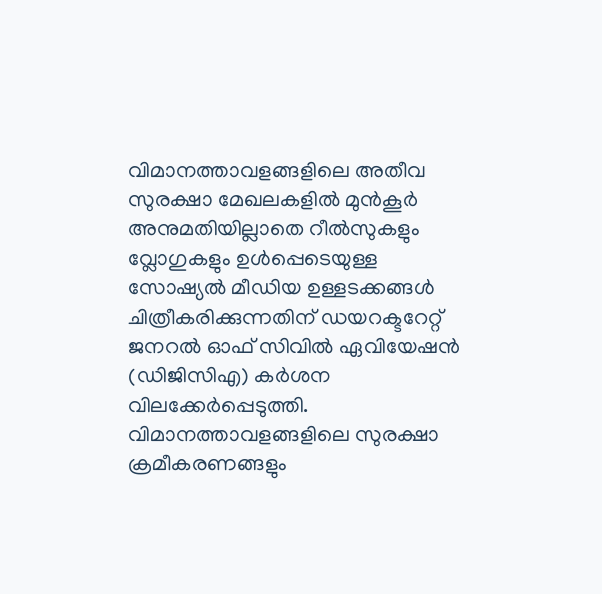വിമാനത്താവളങ്ങളിലെ അതീവ സുരക്ഷാ മേഖലകളിൽ മുൻകൂർ അനുമതിയില്ലാതെ റീൽസുകളും വ്ലോഗുകളും ഉൾപ്പെടെയുള്ള സോഷ്യൽ മീഡിയ ഉള്ളടക്കങ്ങൾ ചിത്രീകരിക്കുന്നതിന് ഡയറക്ടറേറ്റ് ജനറൽ ഓഫ് സിവിൽ ഏവിയേഷൻ (ഡിജിസിഎ) കർശന വിലക്കേർപ്പെടുത്തി. വിമാനത്താവളങ്ങളിലെ സുരക്ഷാ ക്രമീകരണങ്ങളും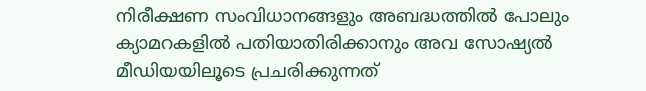നിരീക്ഷണ സംവിധാനങ്ങളും അബദ്ധത്തിൽ പോലും ക്യാമറകളിൽ പതിയാതിരിക്കാനും അവ സോഷ്യൽ മീഡിയയിലൂടെ പ്രചരിക്കുന്നത്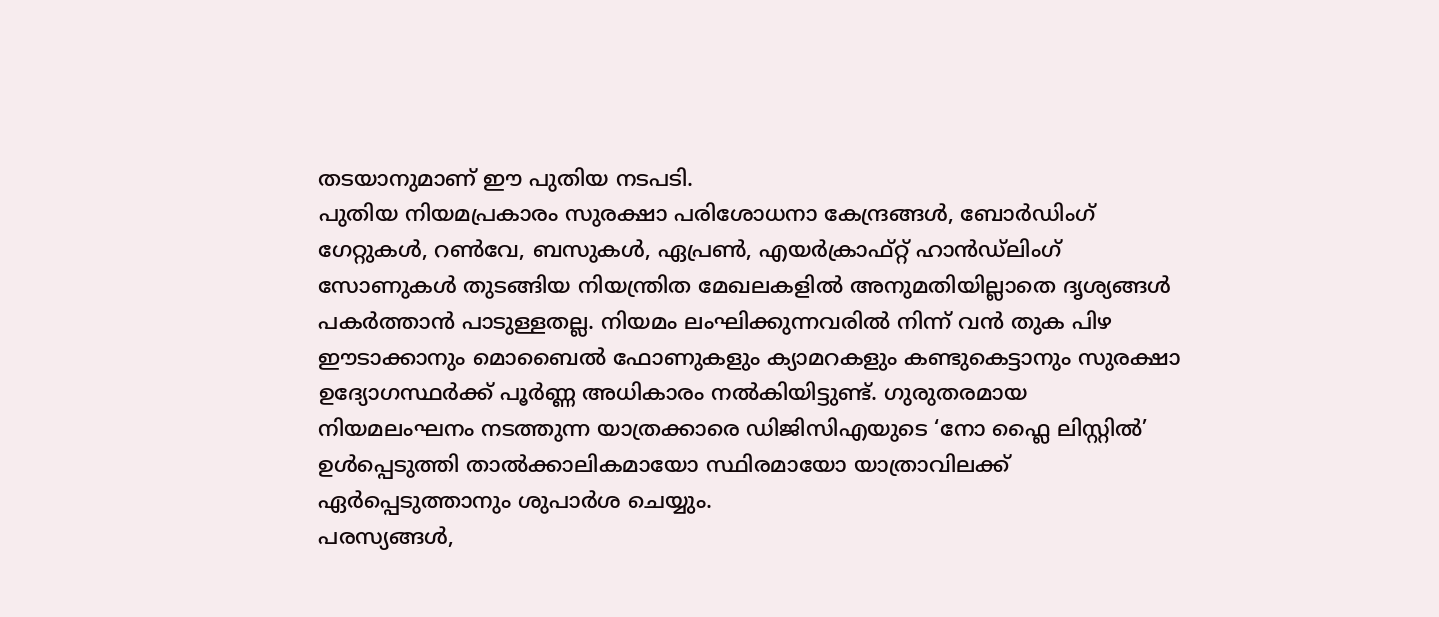തടയാനുമാണ് ഈ പുതിയ നടപടി.
പുതിയ നിയമപ്രകാരം സുരക്ഷാ പരിശോധനാ കേന്ദ്രങ്ങൾ, ബോർഡിംഗ് ഗേറ്റുകൾ, റൺവേ, ബസുകൾ, ഏപ്രൺ, എയർക്രാഫ്റ്റ് ഹാൻഡ്ലിംഗ് സോണുകൾ തുടങ്ങിയ നിയന്ത്രിത മേഖലകളിൽ അനുമതിയില്ലാതെ ദൃശ്യങ്ങൾ പകർത്താൻ പാടുള്ളതല്ല. നിയമം ലംഘിക്കുന്നവരിൽ നിന്ന് വൻ തുക പിഴ ഈടാക്കാനും മൊബൈൽ ഫോണുകളും ക്യാമറകളും കണ്ടുകെട്ടാനും സുരക്ഷാ ഉദ്യോഗസ്ഥർക്ക് പൂർണ്ണ അധികാരം നൽകിയിട്ടുണ്ട്. ഗുരുതരമായ നിയമലംഘനം നടത്തുന്ന യാത്രക്കാരെ ഡിജിസിഎയുടെ ‘നോ ഫ്ലൈ ലിസ്റ്റിൽ’ ഉൾപ്പെടുത്തി താൽക്കാലികമായോ സ്ഥിരമായോ യാത്രാവിലക്ക് ഏർപ്പെടുത്താനും ശുപാർശ ചെയ്യും.
പരസ്യങ്ങൾ,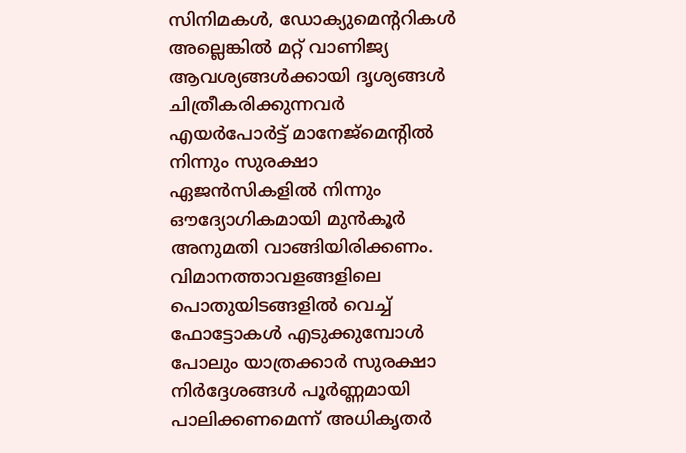സിനിമകൾ, ഡോക്യുമെന്ററികൾ അല്ലെങ്കിൽ മറ്റ് വാണിജ്യ ആവശ്യങ്ങൾക്കായി ദൃശ്യങ്ങൾ ചിത്രീകരിക്കുന്നവർ എയർപോർട്ട് മാനേജ്മെന്റിൽ നിന്നും സുരക്ഷാ ഏജൻസികളിൽ നിന്നും ഔദ്യോഗികമായി മുൻകൂർ അനുമതി വാങ്ങിയിരിക്കണം. വിമാനത്താവളങ്ങളിലെ പൊതുയിടങ്ങളിൽ വെച്ച് ഫോട്ടോകൾ എടുക്കുമ്പോൾ പോലും യാത്രക്കാർ സുരക്ഷാ നിർദ്ദേശങ്ങൾ പൂർണ്ണമായി പാലിക്കണമെന്ന് അധികൃതർ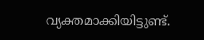വ്യക്തമാക്കിയിട്ടുണ്ട്.